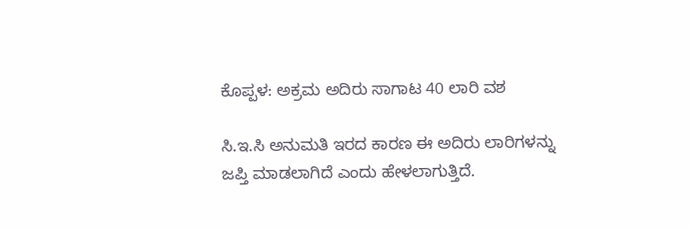ಕೊಪ್ಪಳ: ಅಕ್ರಮ ಅದಿರು ಸಾಗಾಟ 40 ಲಾರಿ ವಶ

ಸಿ.ಇ.ಸಿ ಅನುಮತಿ ಇರದ ಕಾರಣ ಈ ಅದಿರು ಲಾರಿಗಳನ್ನು ಜಪ್ತಿ ಮಾಡಲಾಗಿದೆ ಎಂದು ಹೇಳಲಾಗುತ್ತಿದೆ.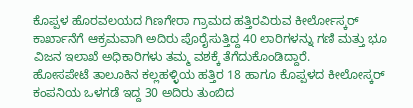ಕೊಪ್ಪಳ ಹೊರವಲಯದ ಗಿಣಗೇರಾ ಗ್ರಾಮದ ಹತ್ತಿರವಿರುವ ಕೀರ್ಲೋಸ್ಕರ್ ಕಾರ್ಖಾನೆಗೆ ಆಕ್ರಮವಾಗಿ ಅದಿರು ಪೊರೈಸುತ್ತಿದ್ದ 40 ಲಾರಿಗಳನ್ನು ಗಣಿ ಮತ್ತು ಭೂ ವಿಜನ ಇಲಾಖೆ ಅಧಿಕಾರಿಗಳು ತಮ್ಮ ವಶಕ್ಕೆ ತೆಗೆದುಕೊಂಡಿದ್ದಾರೆ.
ಹೋಸಪೇಟೆ ತಾಲೂಕಿನ ಕಲ್ಲಹಳ್ಳಿಯ ಹತ್ತಿರ 18 ಹಾಗೂ ಕೊಪ್ಪಳದ ಕೀಲೋಸ್ಕರ್ ಕಂಪನಿಯ ಒಳಗಡೆ ಇದ್ದ 30 ಅದಿರು ತುಂಬಿದ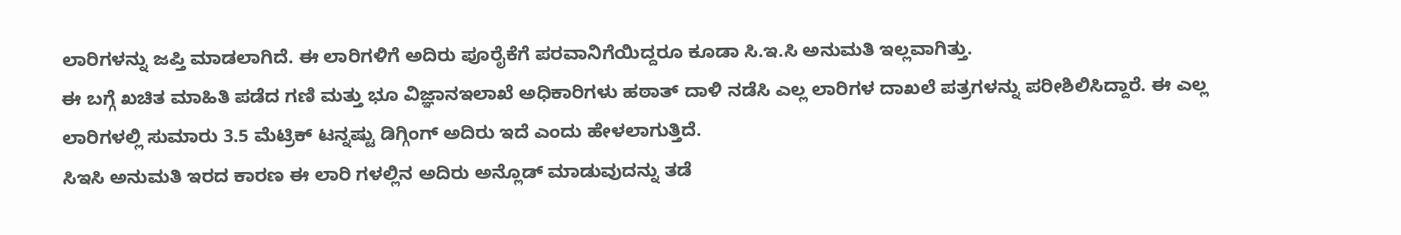ಲಾರಿಗಳನ್ನು ಜಪ್ತಿ ಮಾಡಲಾಗಿದೆ. ಈ ಲಾರಿಗಳಿಗೆ ಅದಿರು ಪೂರೈಕೆಗೆ ಪರವಾನಿಗೆಯಿದ್ದರೂ ಕೂಡಾ ಸಿ.ಇ.ಸಿ ಅನುಮತಿ ಇಲ್ಲವಾಗಿತ್ತು.
ಈ ಬಗ್ಗೆ ಖಚಿತ ಮಾಹಿತಿ ಪಡೆದ ಗಣಿ ಮತ್ತು ಭೂ ವಿಜ್ಞಾನಇಲಾಖೆ ಅಧಿಕಾರಿಗಳು ಹಠಾತ್ ದಾಳಿ ನಡೆಸಿ ಎಲ್ಲ ಲಾರಿಗಳ ದಾಖಲೆ ಪತ್ರಗಳನ್ನು ಪರೀಶಿಲಿಸಿದ್ದಾರೆ. ಈ ಎಲ್ಲ ಲಾರಿಗಳಲ್ಲಿ ಸುಮಾರು 3.5 ಮೆಟ್ರಿಕ್ ಟನ್ನಷ್ಟು ಡಿಗ್ಗಿಂಗ್ ಅದಿರು ಇದೆ ಎಂದು ಹೇಳಲಾಗುತ್ತಿದೆ.
ಸಿಇಸಿ ಅನುಮತಿ ಇರದ ಕಾರಣ ಈ ಲಾರಿ ಗಳಲ್ಲಿನ ಅದಿರು ಅನ್ಲೊಡ್ ಮಾಡುವುದನ್ನು ತಡೆ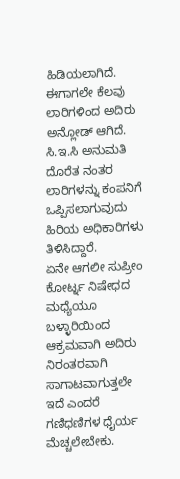ಹಿಡಿಯಲಾಗಿದೆ. ಈಗಾಗಲೇ ಕೆಲವು ಲಾರಿಗಳಿಂದ ಅದಿರು ಅನ್ಲೋಡ್ ಆಗಿದೆ. ಸಿ.ಇ.ಸಿ ಅನುಮತಿ ದೊರೆತ ನಂತರ ಲಾರಿಗಳನ್ನು ಕಂಪನಿಗೆ ಒಪ್ಪಿಸಲಾಗುವುದು ಹಿರಿಯ ಅಧಿಕಾರಿಗಳು ತಿಳಿಸಿದ್ದಾರೆ.
ಏನೇ ಆಗಲೀ ಸುಪ್ರೀಂ ಕೋರ್ಟ್ನ ನಿಷೇಧದ ಮಧ್ಯೆಯೂ ಬಳ್ಳಾರಿಯಿಂದ ಆಕ್ರಮವಾಗಿ ಅದಿರು ನಿರಂತರವಾಗಿ ಸಾಗಾಟವಾಗುತ್ತಲೇ ಇದೆ ಎಂದರೆ ಗಣಿಧಣಿಗಳ ಧೈರ್ಯ ಮೆಚ್ಚಲೇಬೇಕು.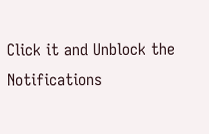Click it and Unblock the Notifications